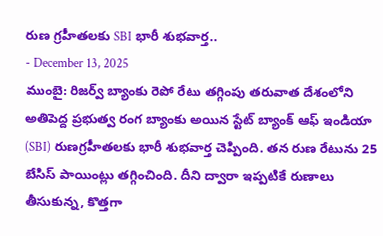రుణ గ్రహీతలకు SBI భారీ శుభవార్త..
- December 13, 2025
ముంబై: రిజర్వ్ బ్యాంకు రెపో రేటు తగ్గింపు తరువాత దేశంలోని అతిపెద్ద ప్రభుత్వ రంగ బ్యాంకు అయిన స్టేట్ బ్యాంక్ ఆఫ్ ఇండియా (SBI) రుణగ్రహీతలకు భారీ శుభవార్త చెప్పింది. తన రుణ రేటును 25 బేసిస్ పాయింట్లు తగ్గించింది. దీని ద్వారా ఇప్పటికే రుణాలు తీసుకున్న, కొత్తగా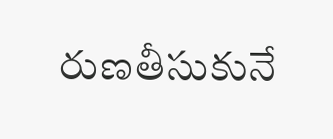రుణతీసుకునే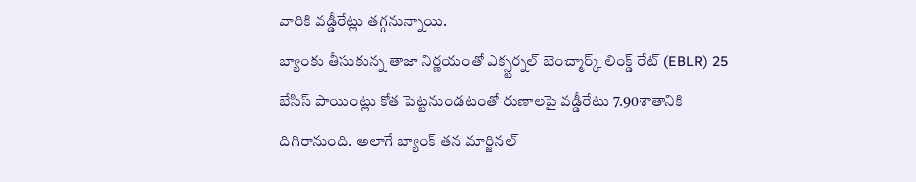వారికి వడ్డీరేట్లు తగ్గనున్నాయి.
బ్యాంకు తీసుకున్న తాజా నిర్ణయంతో ఎక్స్టర్నల్ బెంచ్మార్క్ లింక్డ్ రేట్ (EBLR) 25 బేసిస్ పాయింట్లు కోత పెట్టనుండటంతో రుణాలపై వడ్డీరేటు 7.90శాతానికి దిగిరానుంది. అలాగే బ్యాంక్ తన మార్జినల్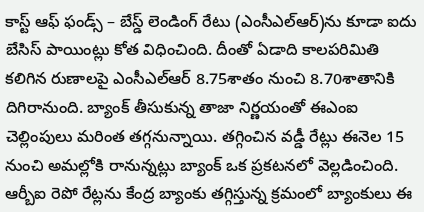కాస్ట్ ఆఫ్ ఫండ్స్ – బేస్డ్ లెండింగ్ రేటు (ఎంసీఎల్ఆర్)ను కూడా ఐదు బేసిస్ పాయింట్లు కోత విధించింది. దీంతో ఏడాది కాలపరిమితి కలిగిన రుణాలపై ఎంసీఎల్ఆర్ 8.75శాతం నుంచి 8.70శాతానికి దిగిరానుంది. బ్యాంక్ తీసుకున్న తాజా నిర్ణయంతో ఈఎంఐ చెల్లింపులు మరింత తగ్గనున్నాయి. తగ్గించిన వడ్డీ రేట్లు ఈనెల 15 నుంచి అమల్లోకి రానున్నట్లు బ్యాంక్ ఒక ప్రకటనలో వెల్లడించింది.
ఆర్బీఐ రెపో రేట్లను కేంద్ర బ్యాంకు తగ్గిస్తున్న క్రమంలో బ్యాంకులు ఈ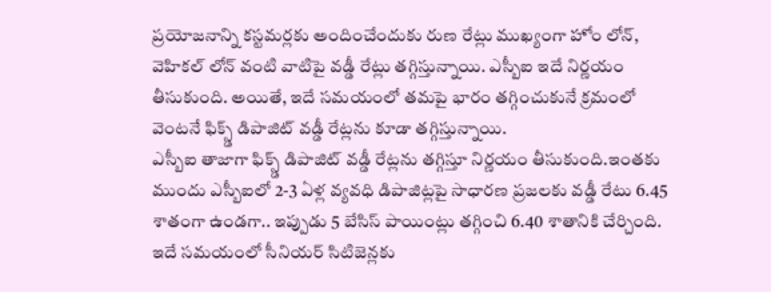ప్రయోజనాన్ని కస్టమర్లకు అందించేందుకు రుణ రేట్లు ముఖ్యంగా హోం లోన్, వెహికల్ లోన్ వంటి వాటిపై వడ్డీ రేట్లు తగ్గిస్తున్నాయి. ఎస్బీఐ ఇదే నిర్ణయం తీసుకుంది. అయితే, ఇదే సమయంలో తమపై భారం తగ్గించుకునే క్రమంలో వెంటనే ఫిక్స్డ్ డిపాజిట్ వడ్డీ రేట్లను కూడా తగ్గిస్తున్నాయి.
ఎస్బీఐ తాజాగా ఫిక్స్డ్ డిపాజిట్ వడ్డీ రేట్లను తగ్గిస్తూ నిర్ణయం తీసుకుంది.ఇంతకు ముందు ఎస్బీఐలో 2-3 ఏళ్ల వ్యవధి డిపాజిట్లపై సాధారణ ప్రజలకు వడ్డీ రేటు 6.45 శాతంగా ఉండగా.. ఇప్పుడు 5 బేసిస్ పాయింట్లు తగ్గించి 6.40 శాతానికి చేర్చింది. ఇదే సమయంలో సీనియర్ సిటిజెన్లకు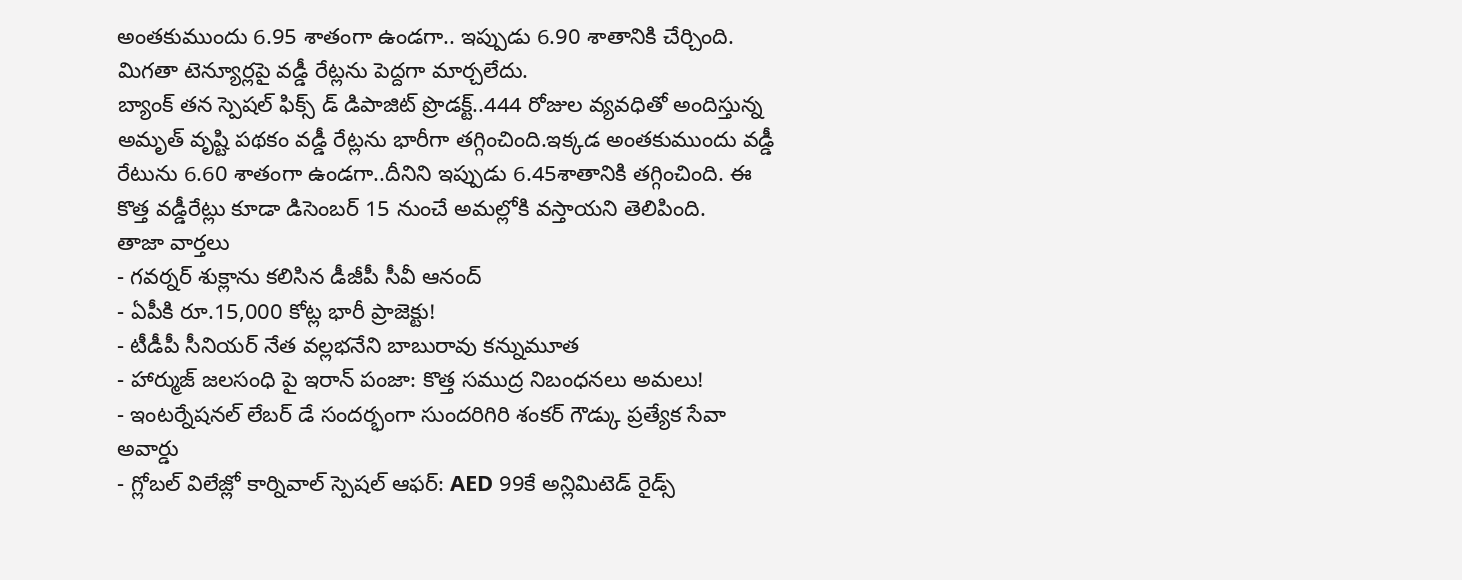అంతకుముందు 6.95 శాతంగా ఉండగా.. ఇప్పుడు 6.90 శాతానికి చేర్చింది. మిగతా టెన్యూర్లపై వడ్డీ రేట్లను పెద్దగా మార్చలేదు.
బ్యాంక్ తన స్పెషల్ ఫిక్స్ డ్ డిపాజిట్ ప్రొడక్ట్..444 రోజుల వ్యవధితో అందిస్తున్న అమృత్ వృష్టి పథకం వడ్డీ రేట్లను భారీగా తగ్గించింది.ఇక్కడ అంతకుముందు వడ్డీ రేటును 6.60 శాతంగా ఉండగా..దీనిని ఇప్పుడు 6.45శాతానికి తగ్గించింది. ఈ కొత్త వడ్డీరేట్లు కూడా డిసెంబర్ 15 నుంచే అమల్లోకి వస్తాయని తెలిపింది.
తాజా వార్తలు
- గవర్నర్ శుక్లాను కలిసిన డీజీపీ సీవీ ఆనంద్
- ఏపీకి రూ.15,000 కోట్ల భారీ ప్రాజెక్టు!
- టీడీపీ సీనియర్ నేత వల్లభనేని బాబురావు కన్నుమూత
- హార్ముజ్ జలసంధి పై ఇరాన్ పంజా: కొత్త సముద్ర నిబంధనలు అమలు!
- ఇంటర్నేషనల్ లేబర్ డే సందర్భంగా సుందరిగిరి శంకర్ గౌడ్కు ప్రత్యేక సేవా అవార్డు
- గ్లోబల్ విలేజ్లో కార్నివాల్ స్పెషల్ ఆఫర్: AED 99కే అన్లిమిటెడ్ రైడ్స్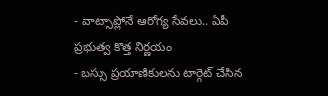- వాట్సాప్లోనే ఆరోగ్య సేవలు.. ఏపీ ప్రభుత్వ కొత్త నిర్ణయం
- బస్సు ప్రయాణికులను టార్గెట్ చేసిన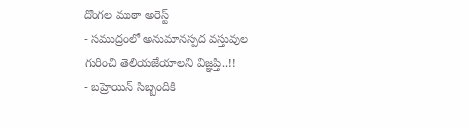దొంగల ముఠా అరెస్ట్
- సముద్రంలో అనుమానస్పద వస్తువుల గురించి తెలియజేయాలని విజ్ఞప్తి..!!
- బహ్రెయిన్ సిబ్బందికి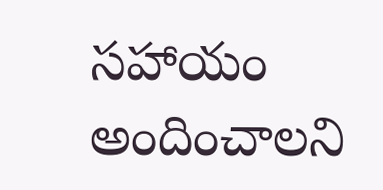సహాయం అందించాలని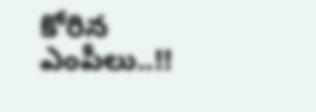కోరిన ఎంపీలు..!!